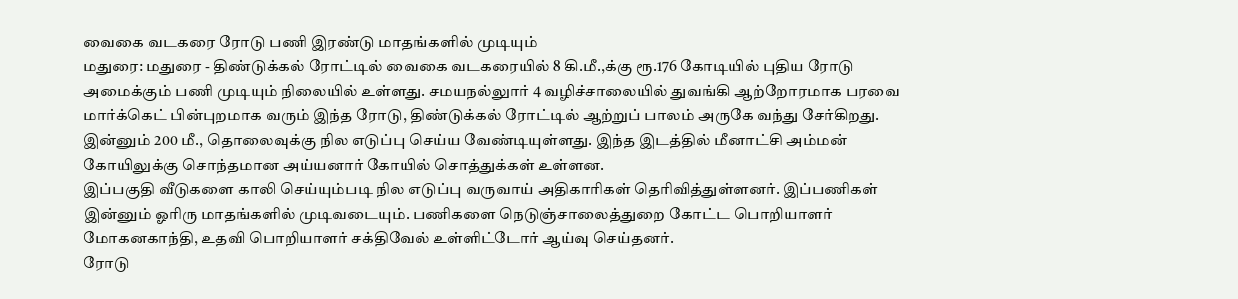வைகை வடகரை ரோடு பணி இரண்டு மாதங்களில் முடியும்
மதுரை: மதுரை - திண்டுக்கல் ரோட்டில் வைகை வடகரையில் 8 கி.மீ.,க்கு ரூ.176 கோடியில் புதிய ரோடு அமைக்கும் பணி முடியும் நிலையில் உள்ளது. சமயநல்லுார் 4 வழிச்சாலையில் துவங்கி ஆற்றோரமாக பரவை மார்க்கெட் பின்புறமாக வரும் இந்த ரோடு, திண்டுக்கல் ரோட்டில் ஆற்றுப் பாலம் அருகே வந்து சேர்கிறது.
இன்னும் 200 மீ., தொலைவுக்கு நில எடுப்பு செய்ய வேண்டியுள்ளது. இந்த இடத்தில் மீனாட்சி அம்மன் கோயிலுக்கு சொந்தமான அய்யனார் கோயில் சொத்துக்கள் உள்ளன.
இப்பகுதி வீடுகளை காலி செய்யும்படி நில எடுப்பு வருவாய் அதிகாரிகள் தெரிவித்துள்ளனர். இப்பணிகள் இன்னும் ஓரிரு மாதங்களில் முடிவடையும். பணிகளை நெடுஞ்சாலைத்துறை கோட்ட பொறியாளர் மோகனகாந்தி, உதவி பொறியாளர் சக்திவேல் உள்ளிட்டோர் ஆய்வு செய்தனர்.
ரோடு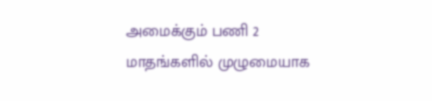அமைக்கும் பணி 2 மாதங்களில் முழுமையாக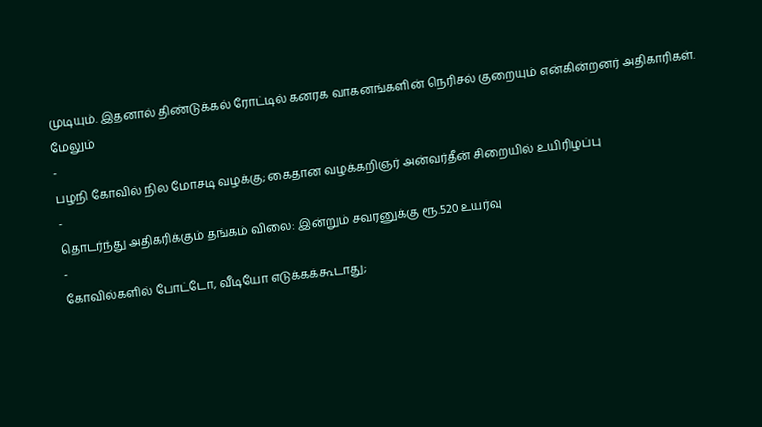முடியும். இதனால் திண்டுக்கல் ரோட்டில் கனரக வாகனங்களின் நெரிசல் குறையும் என்கின்றனர் அதிகாரிகள்.
மேலும்
-
பழநி கோவில் நில மோசடி வழக்கு; கைதான வழக்கறிஞர் அன்வர்தீன் சிறையில் உயிரிழப்பு
-
தொடர்ந்து அதிகரிக்கும் தங்கம் விலை: இன்றும் சவரனுக்கு ரூ.520 உயர்வு
-
கோவில்களில் போட்டோ, வீடியோ எடுக்கக்கூடாது;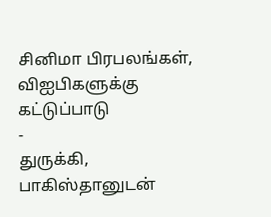சினிமா பிரபலங்கள், விஐபிகளுக்கு கட்டுப்பாடு
-
துருக்கி, பாகிஸ்தானுடன்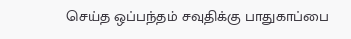செய்த ஒப்பந்தம் சவுதிக்கு பாதுகாப்பை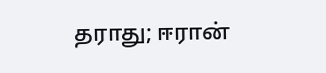தராது; ஈரான்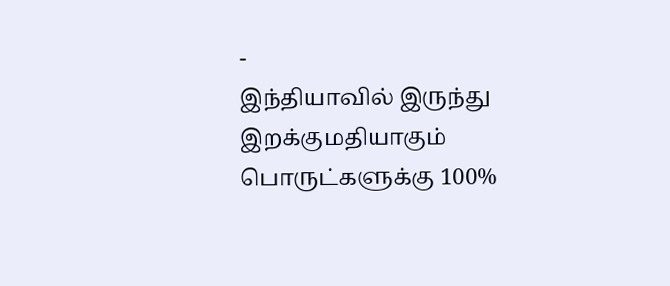-
இந்தியாவில் இருந்து இறக்குமதியாகும் பொருட்களுக்கு 100%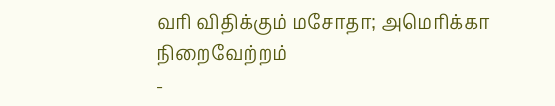வரி விதிக்கும் மசோதா; அமெரிக்கா நிறைவேற்றம்
-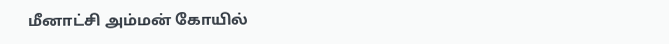மீனாட்சி அம்மன் கோயில்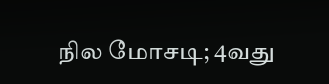நில மோசடி; 4வது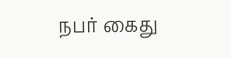நபர் கைது